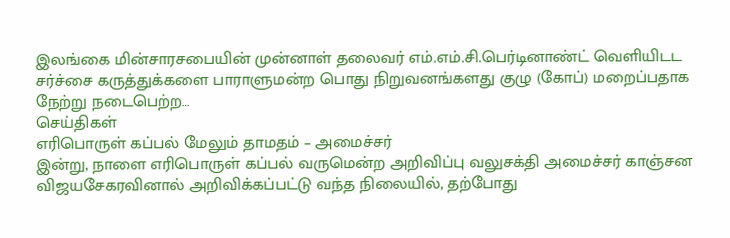இலங்கை மின்சாரசபையின் முன்னாள் தலைவர் எம்.எம்.சி.பெர்டினாண்ட் வெளியிடட சர்ச்சை கருத்துக்களை பாராளுமன்ற பொது நிறுவனங்களது குழு (கோப்) மறைப்பதாக நேற்று நடைபெற்ற…
செய்திகள்
எரிபொருள் கப்பல் மேலும் தாமதம் – அமைச்சர்
இன்று, நாளை எரிபொருள் கப்பல் வருமென்ற அறிவிப்பு வலுசக்தி அமைச்சர் காஞ்சன விஜயசேகரவினால் அறிவிக்கப்பட்டு வந்த நிலையில், தற்போது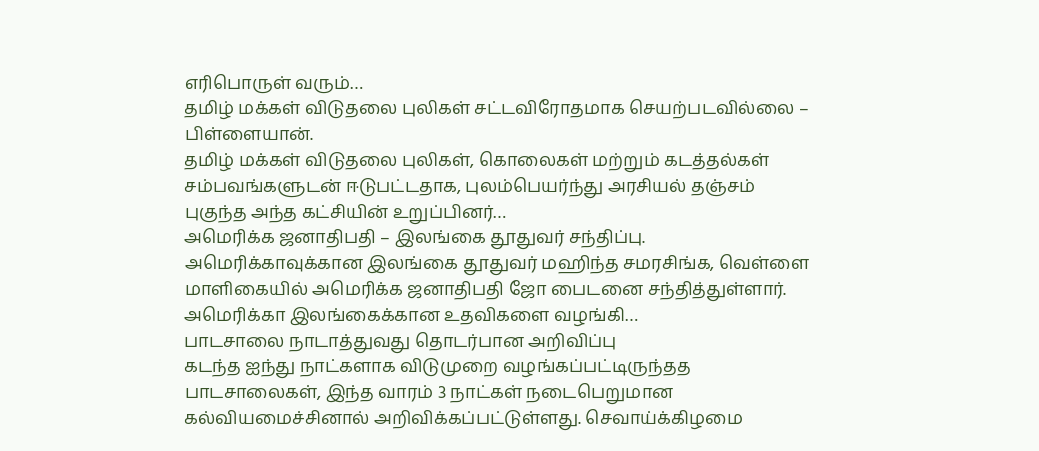எரிபொருள் வரும்…
தமிழ் மக்கள் விடுதலை புலிகள் சட்டவிரோதமாக செயற்படவில்லை – பிள்ளையான்.
தமிழ் மக்கள் விடுதலை புலிகள், கொலைகள் மற்றும் கடத்தல்கள் சம்பவங்களுடன் ஈடுபட்டதாக, புலம்பெயர்ந்து அரசியல் தஞ்சம் புகுந்த அந்த கட்சியின் உறுப்பினர்…
அமெரிக்க ஜனாதிபதி – இலங்கை தூதுவர் சந்திப்பு.
அமெரிக்காவுக்கான இலங்கை தூதுவர் மஹிந்த சமரசிங்க, வெள்ளை மாளிகையில் அமெரிக்க ஜனாதிபதி ஜோ பைடனை சந்தித்துள்ளார். அமெரிக்கா இலங்கைக்கான உதவிகளை வழங்கி…
பாடசாலை நாடாத்துவது தொடர்பான அறிவிப்பு
கடந்த ஐந்து நாட்களாக விடுமுறை வழங்கப்பட்டிருந்தத பாடசாலைகள், இந்த வாரம் 3 நாட்கள் நடைபெறுமான கல்வியமைச்சினால் அறிவிக்கப்பட்டுள்ளது. செவாய்க்கிழமை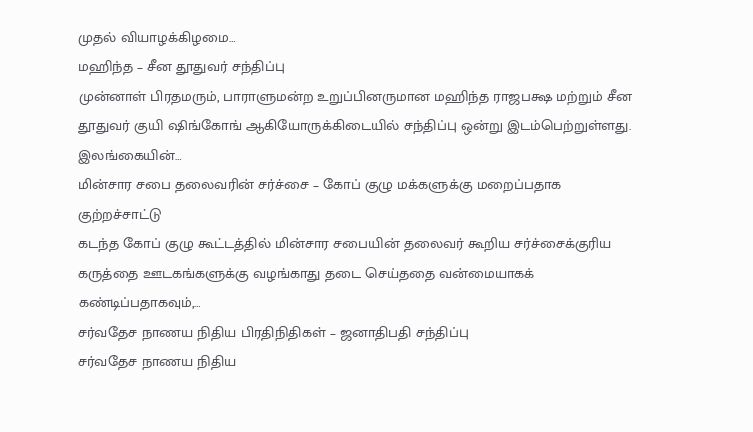முதல் வியாழக்கிழமை…
மஹிந்த – சீன தூதுவர் சந்திப்பு
முன்னாள் பிரதமரும், பாராளுமன்ற உறுப்பினருமான மஹிந்த ராஜபக்ஷ மற்றும் சீன தூதுவர் குயி ஷிங்கோங் ஆகியோருக்கிடையில் சந்திப்பு ஒன்று இடம்பெற்றுள்ளது. இலங்கையின்…
மின்சார சபை தலைவரின் சர்ச்சை – கோப் குழு மக்களுக்கு மறைப்பதாக குற்றச்சாட்டு
கடந்த கோப் குழு கூட்டத்தில் மின்சார சபையின் தலைவர் கூறிய சர்ச்சைக்குரிய கருத்தை ஊடகங்களுக்கு வழங்காது தடை செய்ததை வன்மையாகக் கண்டிப்பதாகவும்,…
சர்வதேச நாணய நிதிய பிரதிநிதிகள் – ஜனாதிபதி சந்திப்பு
சர்வதேச நாணய நிதிய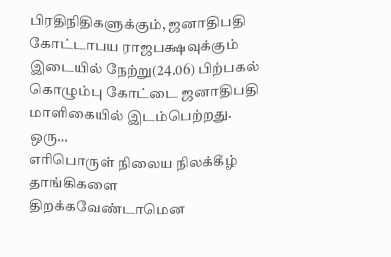பிரதிநிதிகளுக்கும், ஜனாதிபதி கோட்டாபய ராஜபக்ஷவுக்கும் இடையில் நேற்று(24.06) பிற்பகல் கொழும்பு கோட்டை ஜனாதிபதி மாளிகையில் இடம்பெற்றது. ஒரு…
எரிபொருள் நிலைய நிலக்கீழ் தாங்கிகளை திறக்கவேண்டாமென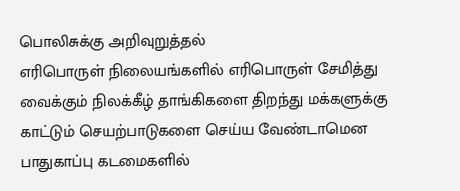பொலிசுக்கு அறிவுறுத்தல்
எரிபொருள் நிலையங்களில் எரிபொருள் சேமித்து வைக்கும் நிலக்கீழ் தாங்கிகளை திறந்து மக்களுக்கு காட்டும் செயற்பாடுகளை செய்ய வேண்டாமென பாதுகாப்பு கடமைகளில்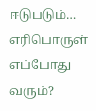ஈடுபடும்…
எரிபொருள் எப்போது வரும்?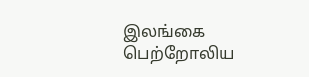இலங்கை பெற்றோலிய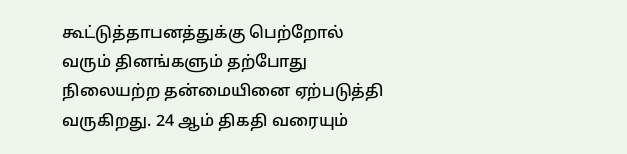கூட்டுத்தாபனத்துக்கு பெற்றோல் வரும் தினங்களும் தற்போது நிலையற்ற தன்மையினை ஏற்படுத்தி வருகிறது. 24 ஆம் திகதி வரையும்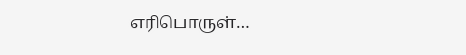எரிபொருள்…